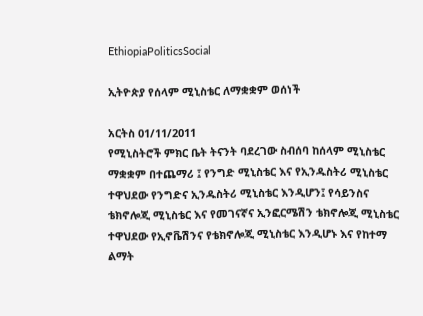EthiopiaPoliticsSocial

ኢትዮጵያ የሰላም ሚኒስቴር ለማቋቋም ወሰነች

አርትስ 01/11/2011
የሚኒስትሮች ምክር ቤት ትናንት ባደረገው ስብሰባ ከሰላም ሚኒስቴር ማቋቋም በተጨማሪ ፤ የንግድ ሚኒስቴር እና የኢንዱስትሪ ሚኒስቴር ተዋህደው የንግድና ኢንዱስትሪ ሚኒስቴር እንዲሆን፤ የሳይንስና ቴክኖሎጂ ሚኒስቴር እና የመገናኛና ኢንፎርሜሽን ቴክኖሎጂ ሚኒስቴር ተዋህደው የኢኖቬሽንና የቴክኖሎጂ ሚኒስቴር እንዲሆኑ እና የከተማ ልማት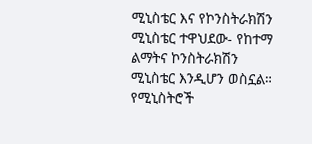ሚኒስቴር እና የኮንስትራክሽን ሚኒስቴር ተዋህደው- የከተማ ልማትና ኮንስትራክሽን ሚኒስቴር እንዲሆን ወስኗል።
የሚኒስትሮች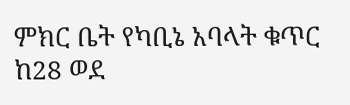ምክር ቤት የካቢኔ አባላት ቁጥር ከ28 ወደ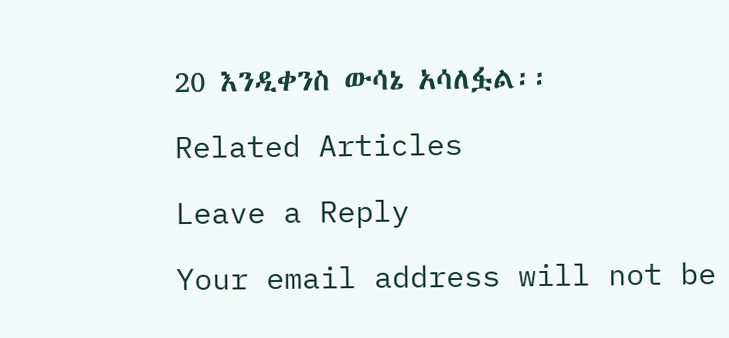20 እንዲቀንስ ውሳኔ አሳለፏል፡፡

Related Articles

Leave a Reply

Your email address will not be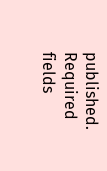published. Required fields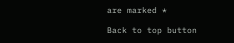are marked *

Back to top button